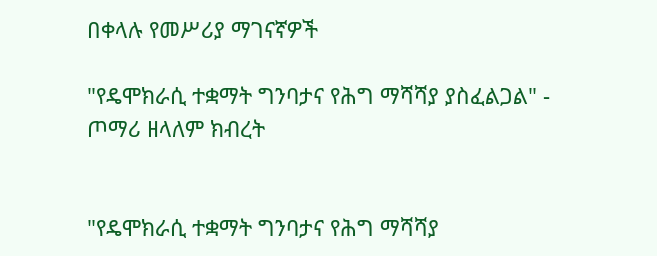በቀላሉ የመሥሪያ ማገናኛዎች

"የዴሞክራሲ ተቋማት ግንባታና የሕግ ማሻሻያ ያስፈልጋል" - ጦማሪ ዘላለም ክብረት


"የዴሞክራሲ ተቋማት ግንባታና የሕግ ማሻሻያ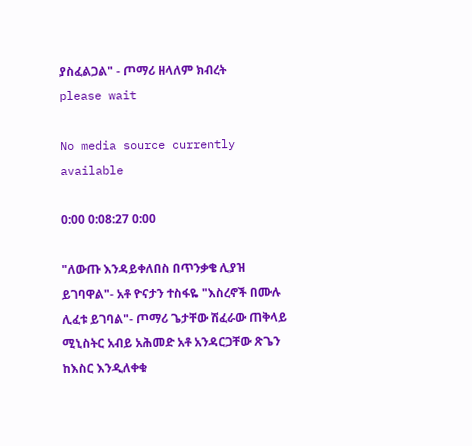ያስፈልጋል" - ጦማሪ ዘላለም ክብረት
please wait

No media source currently available

0:00 0:08:27 0:00

"ለውጡ እንዳይቀለበስ በጥንቃቄ ሊያዝ ይገባዋል"- አቶ ዮናታን ተስፋዬ "እስረኖች በሙሉ ሊፈቱ ይገባል"- ጦማሪ ጌታቸው ሽፈራው ጠቅላይ ሚኒስትር አብይ አሕመድ አቶ አንዳርጋቸው ጽጌን ከእስር እንዲለቀቁ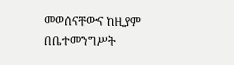መወሰናቸውና ከዚያም በቤተመንግሥት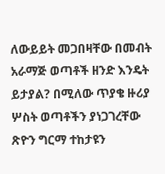ለውይይት መጋበዛቸው በመብት አራማጅ ወጣቶች ዘንድ እንዴት ይታያል? በሚለው ጥያቄ ዙሪያ ሦስት ወጣቶችን ያነጋገረቸው ጽዮን ግርማ ተከታዩን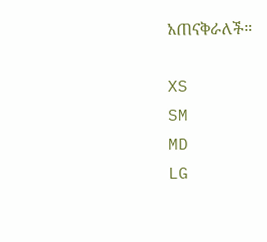አጠናቅራለች።

XS
SM
MD
LG